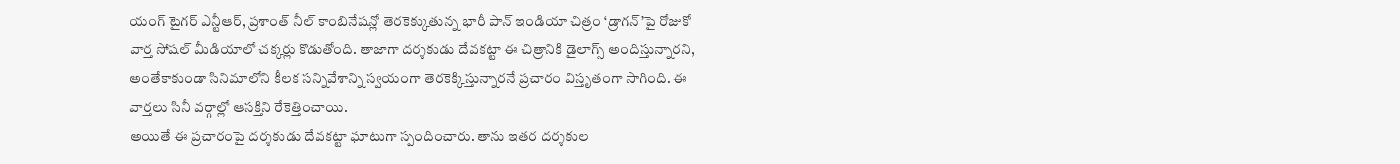యంగ్ టైగర్ ఎన్టీఆర్, ప్రశాంత్ నీల్ కాంబినేషన్లో తెరకెక్కుతున్న భారీ పాన్ ఇండియా చిత్రం ‘డ్రాగన్’పై రోజుకో వార్త సోషల్ మీడియాలో చక్కర్లు కొడుతోంది. తాజాగా దర్శకుడు దేవకట్టా ఈ చిత్రానికి డైలాగ్స్ అందిస్తున్నారని, అంతేకాకుండా సినిమాలోని కీలక సన్నివేశాన్ని స్వయంగా తెరకెక్కిస్తున్నారనే ప్రచారం విస్తృతంగా సాగింది. ఈ వార్తలు సినీ వర్గాల్లో ఆసక్తిని రేకెత్తించాయి.
అయితే ఈ ప్రచారంపై దర్శకుడు దేవకట్టా ఘాటుగా స్పందించారు. తాను ఇతర దర్శకుల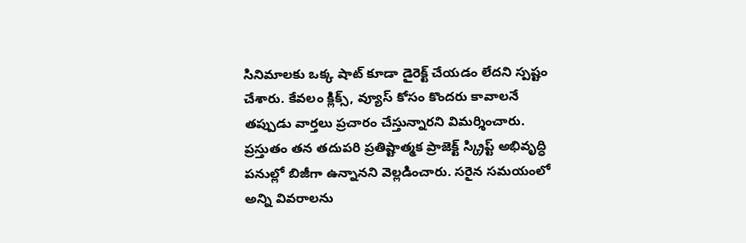సినిమాలకు ఒక్క షాట్ కూడా డైరెక్ట్ చేయడం లేదని స్పష్టం చేశారు. కేవలం క్లిక్స్, వ్యూస్ కోసం కొందరు కావాలనే తప్పుడు వార్తలు ప్రచారం చేస్తున్నారని విమర్శించారు. ప్రస్తుతం తన తదుపరి ప్రతిష్టాత్మక ప్రాజెక్ట్ స్క్రిప్ట్ అభివృద్ధి పనుల్లో బిజీగా ఉన్నానని వెల్లడించారు. సరైన సమయంలో అన్ని వివరాలను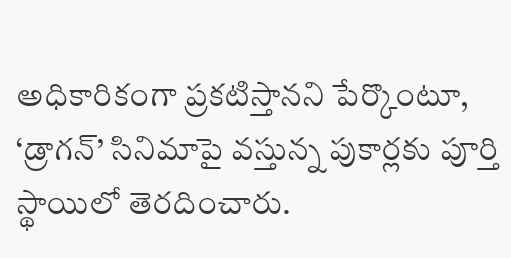అధికారికంగా ప్రకటిస్తానని పేర్కొంటూ, ‘డ్రాగన్’ సినిమాపై వస్తున్న పుకార్లకు పూర్తి స్థాయిలో తెరదించారు.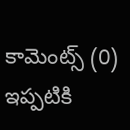కామెంట్స్ (0)
ఇప్పటికి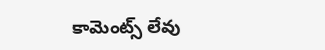కామెంట్స్ లేవు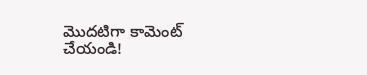మొదటిగా కామెంట్ చేయండి!